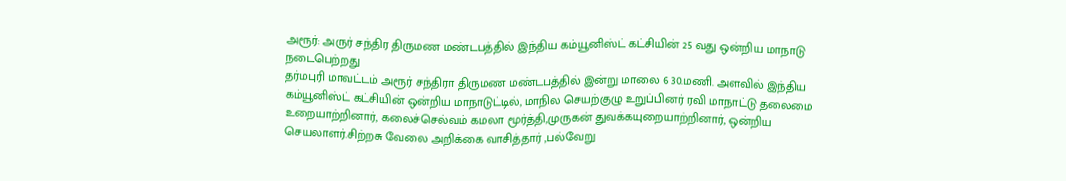அரூர்: அருர் சந்திர திருமண மண்டபத்தில் இந்திய கம்யூனிஸ்ட் கட்சியின் 25 வது ஒன்றிய மாநாடு நடைபெற்றது
தர்மபுரி மாவட்டம் அரூர் சந்திரா திருமண மண்டபத்தில் இன்று மாலை 6 30.மணி. அளவில் இந்திய கம்யூனிஸ்ட் கட்சியின் ஒன்றிய மாநாடுட்டில், மாநில செயற்குழு உறுப்பினர் ரவி மாநாட்டு தலைமை உறையாற்றினார், கலைச்செல்வம் கமலா மூர்த்தி,முருகன் துவக்கயுறையாற்றினார், ஒன்றிய செயலாளர்.சிற்றசு வேலை அறிக்கை வாசித்தார் ,பல்வேறு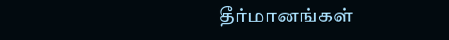தீர்மானங்கள்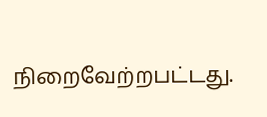நிறைவேற்றபட்டது.